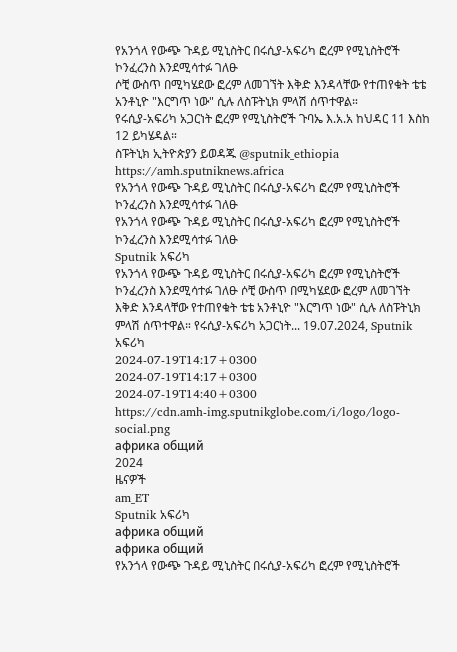የአንጎላ የውጭ ጉዳይ ሚኒስትር በሩሲያ-አፍሪካ ፎረም የሚኒስትሮች ኮንፈረንስ እንደሚሳተፉ ገለፁ
ሶቺ ውስጥ በሚካሄደው ፎረም ለመገኘት እቅድ እንዳላቸው የተጠየቁት ቴቴ አንቶኒዮ "እርግጥ ነው" ሲሉ ለስፑትኒክ ምላሽ ሰጥተዋል።
የሩሲያ-አፍሪካ አጋርነት ፎረም የሚኒስትሮች ጉባኤ እ.አ.አ ከህዳር 11 እስከ 12 ይካሄዳል።
ስፑትኒክ ኢትዮጵያን ይወዳጁ @sputnik_ethiopia
https://amh.sputniknews.africa
የአንጎላ የውጭ ጉዳይ ሚኒስትር በሩሲያ-አፍሪካ ፎረም የሚኒስትሮች ኮንፈረንስ እንደሚሳተፉ ገለፁ
የአንጎላ የውጭ ጉዳይ ሚኒስትር በሩሲያ-አፍሪካ ፎረም የሚኒስትሮች ኮንፈረንስ እንደሚሳተፉ ገለፁ
Sputnik አፍሪካ
የአንጎላ የውጭ ጉዳይ ሚኒስትር በሩሲያ-አፍሪካ ፎረም የሚኒስትሮች ኮንፈረንስ እንደሚሳተፉ ገለፁ ሶቺ ውስጥ በሚካሄደው ፎረም ለመገኘት እቅድ እንዳላቸው የተጠየቁት ቴቴ አንቶኒዮ "እርግጥ ነው" ሲሉ ለስፑትኒክ ምላሽ ሰጥተዋል። የሩሲያ-አፍሪካ አጋርነት... 19.07.2024, Sputnik አፍሪካ
2024-07-19T14:17+0300
2024-07-19T14:17+0300
2024-07-19T14:40+0300
https://cdn.amh-img.sputnikglobe.com/i/logo/logo-social.png
африка общий
2024
ዜናዎች
am_ET
Sputnik አፍሪካ
африка общий
африка общий
የአንጎላ የውጭ ጉዳይ ሚኒስትር በሩሲያ-አፍሪካ ፎረም የሚኒስትሮች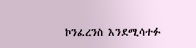ኮንፈረንስ እንደሚሳተፉ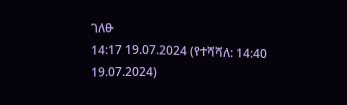ገለፁ
14:17 19.07.2024 (የተሻሻለ: 14:40 19.07.2024)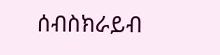ሰብስክራይብ